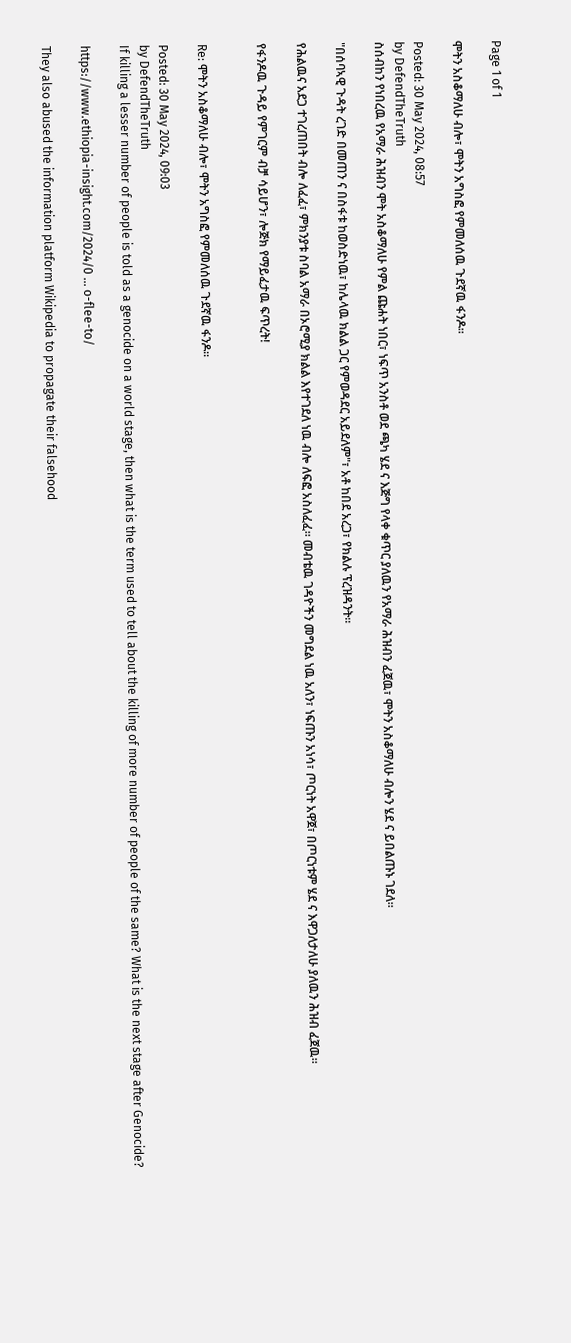Page 1 of 1

ሞትን አስቆማለሁ ብሎ፣ ሞትን አግስፎ የምመለሰዉ ጉደኛዉ ፋንዶ።

Posted: 30 May 2024, 08:57
by DefendTheTruth
ስሰብከን የነበረዉ የአማራ ሕዝብን ሞት አስቆማለሁ የምል ጩሐት ነበር፣ ነፍጥ አንስቶ ወደ ጫካ ሄደ ና እጅግ የላቀ ቁጥር ያለዉን የአማራ ሕዝብን ፈጀዉ፣ ሞትን አስቆማለሁ ብሎን ሄደ ና ይበልጡኑ ገደለ።

"በሰባኣዊ ጉዳት ረገድ በመጠን ና በስፋቱ ከወስድነዉ፣ ከሌላዉ ክልል ጋር የምወዳደር አይደለም"፣ አቶ ከበደ አረጋ፣ የክልሉ ፕረዝዳንት።

የሕልዉና አደጋ ተገረጠበት ብሎ ለፈፈ፣ ምክንያቱ ስባል አማራ በኦሮሚያ ክልል እየተገደለ ነዉ ብሎ ለፍፎ አስለፈፈ። መብቴዉ ገዳዮችን መግደል ነዉ አለን፣ ነፍጡን አነሳ፣ ጦርነት አዋጀ፣ በጦርነቱም ሄደ ና እዋጋለታለሁ ያለዉን ሕዝብ ፈጀዉ።

የፋንዶዉ ጉዳይ የምገርም ብቻ ሳይሆን፣ ሎጅክ የማይፈታዉ ፍጥረት!


Re: ሞትን አስቆማለሁ ብሎ፣ ሞትን አግስፎ የምመለሰዉ ጉደኛዉ ፋንዶ።

Posted: 30 May 2024, 09:03
by DefendTheTruth
If killing a lesser number of people is told as a genocide on a world stage, then what is the term used to tell about the killing of more number of people of the same? What is the next stage after Genocide?

https://www.ethiopia-insight.com/2024/0 ... o-flee-to/

They also abused the information platform Wikipedia to propagate their falsehood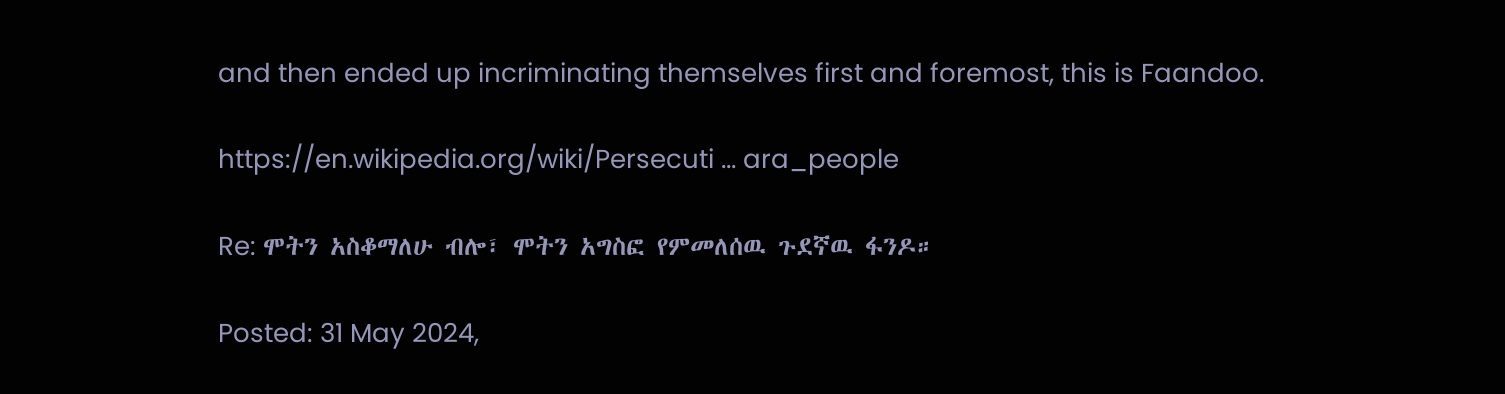and then ended up incriminating themselves first and foremost, this is Faandoo.

https://en.wikipedia.org/wiki/Persecuti ... ara_people

Re: ሞትን አስቆማለሁ ብሎ፣ ሞትን አግስፎ የምመለሰዉ ጉደኛዉ ፋንዶ።

Posted: 31 May 2024,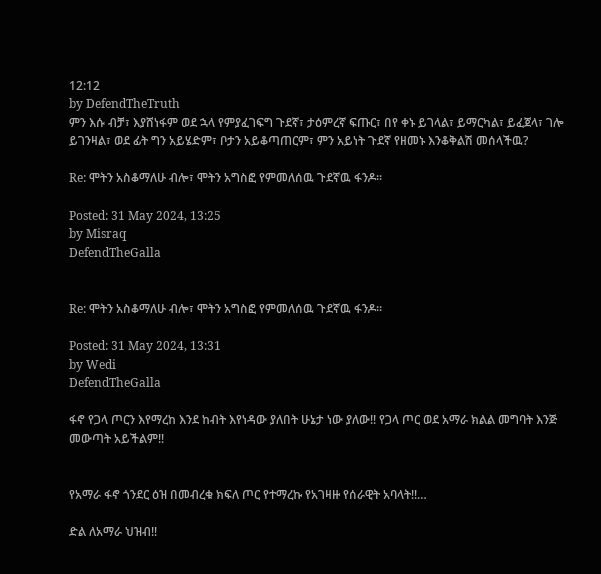12:12
by DefendTheTruth
ምን እሱ ብቻ፣ እያሸነፋም ወደ ኋላ የምያፈገፍግ ጉደኛ፣ ታዕምረኛ ፍጡር፣ በየ ቀኑ ይገላል፣ ይማርካል፣ ይፈጀላ፣ ገሎ ይገንዛል፣ ወደ ፊት ግን አይሄድም፣ ቦታን አይቆጣጠርም፣ ምን አይነት ጉደኛ የዘመኑ እንቆቅልሽ መሰላችዉ?

Re: ሞትን አስቆማለሁ ብሎ፣ ሞትን አግስፎ የምመለሰዉ ጉደኛዉ ፋንዶ።

Posted: 31 May 2024, 13:25
by Misraq
DefendTheGalla


Re: ሞትን አስቆማለሁ ብሎ፣ ሞትን አግስፎ የምመለሰዉ ጉደኛዉ ፋንዶ።

Posted: 31 May 2024, 13:31
by Wedi
DefendTheGalla

ፋኖ የጋላ ጦርን እየማረከ እንደ ከብት እየነዳው ያለበት ሁኔታ ነው ያለው!! የጋላ ጦር ወደ አማራ ክልል መግባት እንጅ መውጣት አይችልም!!


የአማራ ፋኖ ጎንደር ዕዝ በመብረቁ ክፍለ ጦር የተማረኩ የአገዛዙ የሰራዊት አባላት!!…

ድል ለአማራ ህዝብ!!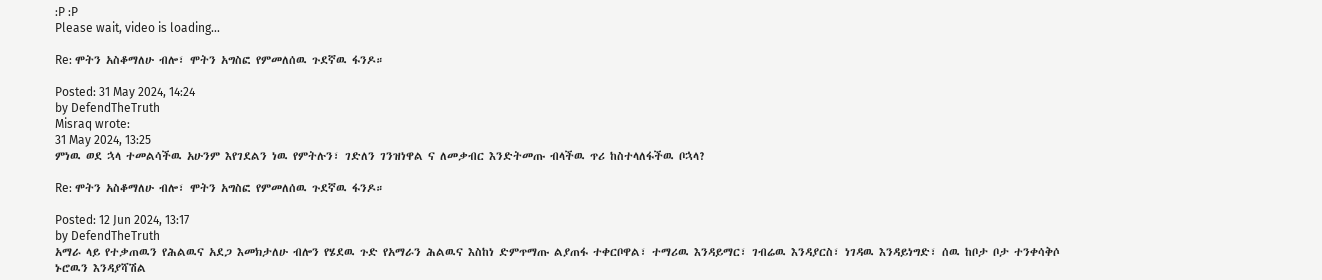:P :P
Please wait, video is loading...

Re: ሞትን አስቆማለሁ ብሎ፣ ሞትን አግስፎ የምመለሰዉ ጉደኛዉ ፋንዶ።

Posted: 31 May 2024, 14:24
by DefendTheTruth
Misraq wrote:
31 May 2024, 13:25
ምነዉ ወደ ኋላ ተመልሳችዉ አሁንም እየገደልን ነዉ የምትሉን፣ ገድለን ገንዝነዋል ና ለመቃብር እንድትመጡ ብላችዉ ጥሪ ከስተላለፋችዉ ቦኋላ?

Re: ሞትን አስቆማለሁ ብሎ፣ ሞትን አግስፎ የምመለሰዉ ጉደኛዉ ፋንዶ።

Posted: 12 Jun 2024, 13:17
by DefendTheTruth
አማራ ላይ የተቃጠዉን የሕልዉና አደጋ እመክታለሁ ብሎን የሄደዉ ጉድ የአማራን ሕልዉና እስከነ ድምጥማጡ ልያጠፋ ተቀርቦዋል፣ ተማሪዉ እንዳይማር፣ ገብሬዉ እንዳያርስ፣ ነገዳዉ እንዳይነግድ፣ ሰዉ ከቦታ ቦታ ተንቀሳቅሶ ኑሮዉን እንዳያሻሽል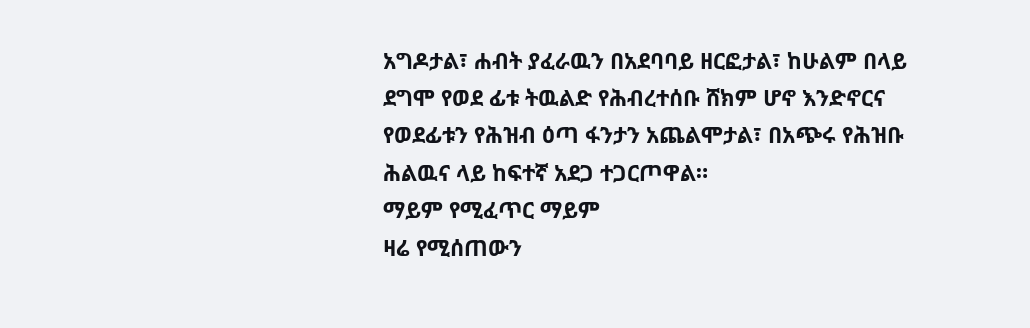አግዶታል፣ ሐብት ያፈራዉን በአደባባይ ዘርፎታል፣ ከሁልም በላይ ደግሞ የወደ ፊቱ ትዉልድ የሕብረተሰቡ ሸክም ሆኖ እንድኖርና የወደፊቱን የሕዝብ ዕጣ ፋንታን አጨልሞታል፣ በአጭሩ የሕዝቡ ሕልዉና ላይ ከፍተኛ አደጋ ተጋርጦዋል።
ማይም የሚፈጥር ማይም
ዛሬ የሚሰጠውን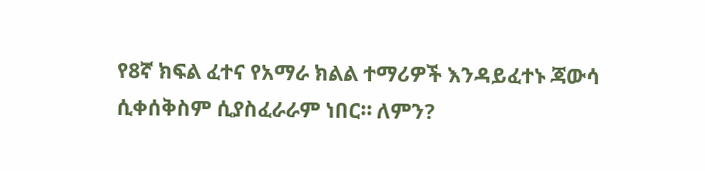የ8ኛ ክፍል ፈተና የአማራ ክልል ተማሪዎች እንዳይፈተኑ ጃውሳ ሲቀሰቅስም ሲያስፈራራም ነበር። ለምን?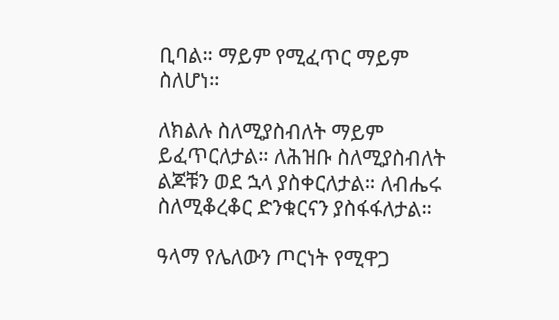ቢባል። ማይም የሚፈጥር ማይም ስለሆነ።

ለክልሉ ስለሚያስብለት ማይም ይፈጥርለታል። ለሕዝቡ ስለሚያስብለት ልጆቹን ወደ ኋላ ያስቀርለታል። ለብሔሩ ስለሚቆረቆር ድንቁርናን ያስፋፋለታል።

ዓላማ የሌለውን ጦርነት የሚዋጋ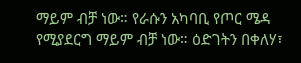ማይም ብቻ ነው። የራሱን አካባቢ የጦር ሜዳ የሚያደርግ ማይም ብቻ ነው። ዕድገትን በቀለሃ፣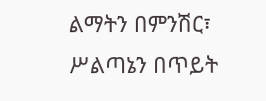ልማትን በምንሽር፣ ሥልጣኔን በጥይት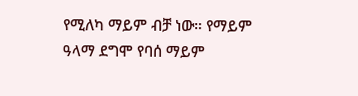የሚለካ ማይም ብቻ ነው። የማይም ዓላማ ደግሞ የባሰ ማይም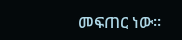መፍጠር ነው።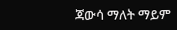ጃውሳ ማለት ማይም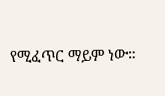የሚፈጥር ማይም ነው።